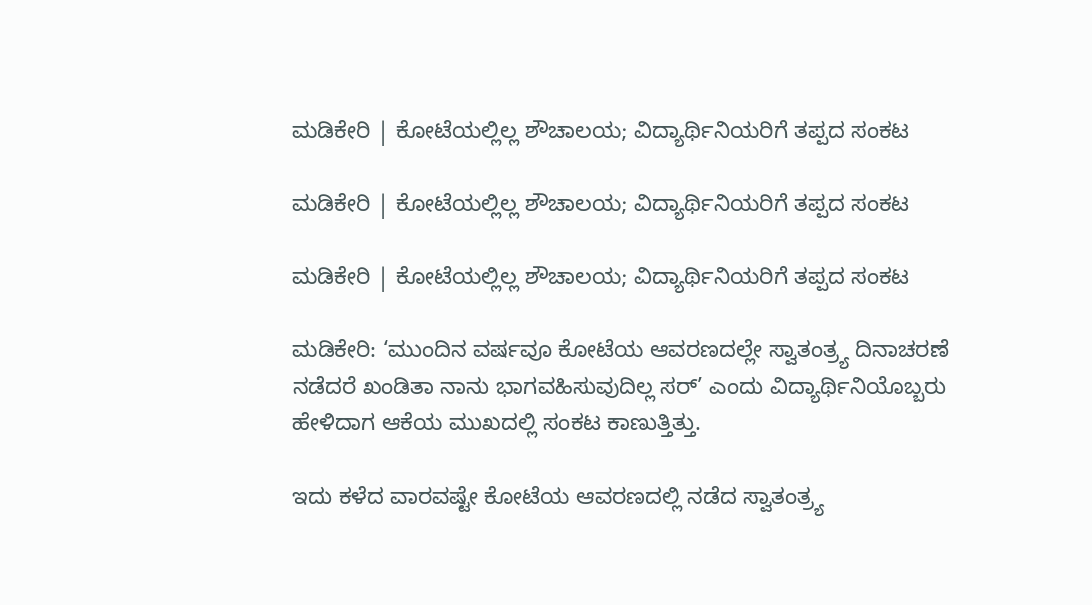ಮಡಿಕೇರಿ | ಕೋಟೆಯಲ್ಲಿಲ್ಲ ಶೌಚಾಲಯ; ವಿದ್ಯಾರ್ಥಿನಿಯರಿಗೆ ತಪ್ಪದ ಸಂಕಟ

ಮಡಿಕೇರಿ | ಕೋಟೆಯಲ್ಲಿಲ್ಲ ಶೌಚಾಲಯ; ವಿದ್ಯಾರ್ಥಿನಿಯರಿಗೆ ತಪ್ಪದ ಸಂಕಟ

ಮಡಿಕೇರಿ | ಕೋಟೆಯಲ್ಲಿಲ್ಲ ಶೌಚಾಲಯ; ವಿದ್ಯಾರ್ಥಿನಿಯರಿಗೆ ತಪ್ಪದ ಸಂಕಟ

ಮಡಿಕೇರಿ: ‘ಮುಂದಿನ ವರ್ಷವೂ ಕೋಟೆಯ ಆವರಣದಲ್ಲೇ ಸ್ವಾತಂತ್ರ್ಯ ದಿನಾಚರಣೆ ನಡೆದರೆ ಖಂಡಿತಾ ನಾನು ಭಾಗವಹಿಸುವುದಿಲ್ಲ ಸರ್’ ಎಂದು ವಿದ್ಯಾರ್ಥಿನಿಯೊಬ್ಬರು ಹೇಳಿದಾಗ ಆಕೆಯ ಮುಖದಲ್ಲಿ ಸಂಕಟ ಕಾಣುತ್ತಿತ್ತು.

ಇದು ಕಳೆದ ವಾರವಷ್ಟೇ ಕೋಟೆಯ ಆವರಣದಲ್ಲಿ ನಡೆದ ಸ್ವಾತಂ‌ತ್ರ್ಯ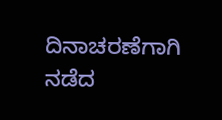ದಿನಾಚರಣೆಗಾಗಿ ನಡೆದ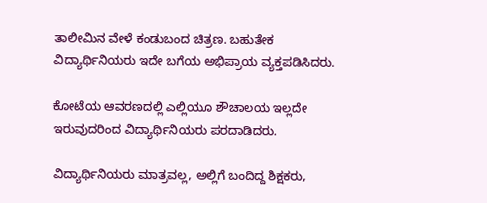ತಾಲೀಮಿನ ವೇಳೆ ಕಂಡುಬಂದ ಚಿತ್ರಣ. ಬಹುತೇಕ ವಿದ್ಯಾರ್ಥಿನಿಯರು ಇದೇ ಬಗೆಯ ಅಭಿಪ್ರಾಯ ವ್ಯಕ್ತಪಡಿಸಿದರು.

ಕೋಟೆಯ ಆವರಣದಲ್ಲಿ ಎಲ್ಲಿಯೂ ಶೌಚಾಲಯ ಇಲ್ಲದೇ ಇರುವುದರಿಂದ ವಿದ್ಯಾರ್ಥಿನಿಯರು ಪರದಾಡಿದರು.

ವಿದ್ಯಾರ್ಥಿನಿಯರು ಮಾತ್ರವಲ್ಲ, ಅಲ್ಲಿಗೆ ಬಂದಿದ್ದ ಶಿಕ್ಷಕರು,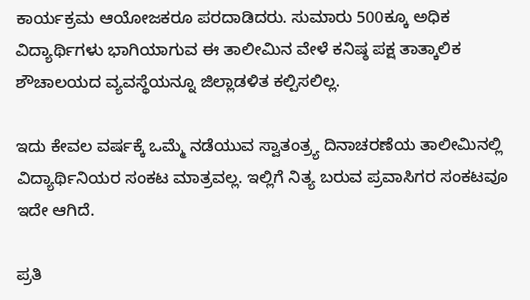ಕಾರ್ಯಕ್ರಮ ಆಯೋಜಕರೂ ಪರದಾಡಿದರು. ಸುಮಾರು 500ಕ್ಕೂ ಅಧಿಕ ವಿದ್ಯಾರ್ಥಿಗಳು ಭಾಗಿಯಾಗುವ ಈ ತಾಲೀಮಿನ ವೇಳೆ ಕನಿಷ್ಠ ಪಕ್ಷ ತಾತ್ಕಾಲಿಕ ಶೌಚಾಲಯದ ವ್ಯವಸ್ಥೆಯನ್ನೂ ಜಿಲ್ಲಾಡಳಿತ ಕಲ್ಪಿಸಲಿಲ್ಲ.

ಇದು ಕೇವಲ ವರ್ಷಕ್ಕೆ ಒಮ್ಮೆ ನಡೆಯುವ ಸ್ವಾತಂತ್ರ್ಯ ದಿನಾಚರಣೆಯ ತಾಲೀಮಿನಲ್ಲಿ ವಿದ್ಯಾರ್ಥಿನಿಯರ ಸಂಕಟ ಮಾತ್ರವಲ್ಲ. ಇಲ್ಲಿಗೆ ನಿತ್ಯ ಬರುವ ಪ್ರವಾಸಿಗರ ಸಂಕಟವೂ ಇದೇ ಆಗಿದೆ.

ಪ್ರತಿ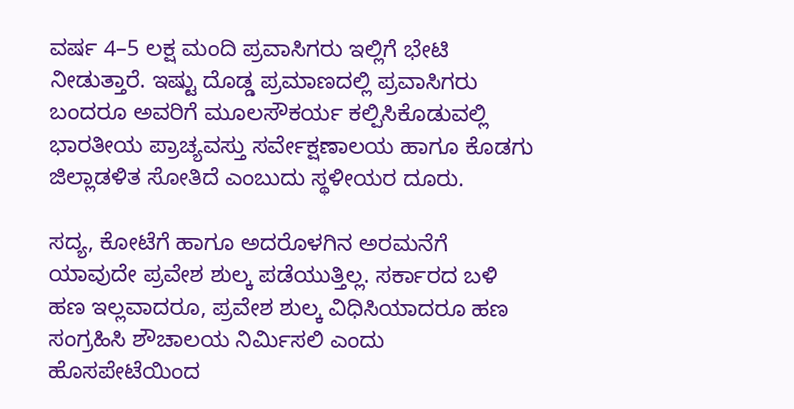ವರ್ಷ 4–5 ಲಕ್ಷ ಮಂದಿ ಪ್ರವಾಸಿಗರು ಇಲ್ಲಿಗೆ ಭೇಟಿ ನೀಡುತ್ತಾರೆ. ಇಷ್ಟು ದೊಡ್ಡ ಪ್ರಮಾಣದಲ್ಲಿ ಪ್ರವಾಸಿಗರು ಬಂದರೂ ಅವರಿಗೆ ಮೂಲಸೌಕರ್ಯ ಕಲ್ಪಿಸಿಕೊಡುವಲ್ಲಿ ಭಾರತೀಯ ಪ್ರಾಚ್ಯವಸ್ತು ಸರ್ವೇಕ್ಷಣಾಲಯ ಹಾಗೂ ಕೊಡಗು ಜಿಲ್ಲಾಡಳಿತ ಸೋತಿದೆ ಎಂಬುದು ಸ್ಥಳೀಯರ ದೂರು.

ಸದ್ಯ, ಕೋಟೆಗೆ ಹಾಗೂ ಅದರೊಳಗಿನ ಅರಮನೆಗೆ ಯಾವುದೇ ಪ್ರವೇಶ ಶುಲ್ಕ ಪಡೆಯುತ್ತಿಲ್ಲ. ಸರ್ಕಾರದ ಬಳಿ ಹಣ ಇಲ್ಲವಾದರೂ, ಪ್ರವೇಶ ಶುಲ್ಕ ವಿಧಿಸಿಯಾದರೂ ಹಣ ಸಂಗ್ರಹಿಸಿ ಶೌಚಾಲಯ ನಿರ್ಮಿಸಲಿ ಎಂದು ಹೊಸಪೇಟೆಯಿಂದ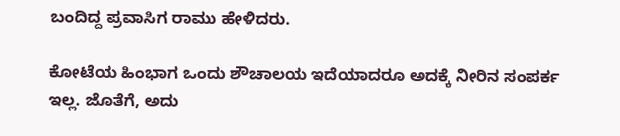ಬಂದಿದ್ದ ಪ್ರವಾಸಿಗ ರಾಮು ಹೇಳಿದರು.

ಕೋಟೆಯ ಹಿಂಭಾಗ ಒಂದು ಶೌಚಾಲಯ ಇದೆಯಾದರೂ ಅದಕ್ಕೆ ನೀರಿನ ಸಂಪರ್ಕ ಇಲ್ಲ. ಜೊತೆಗೆ, ಅದು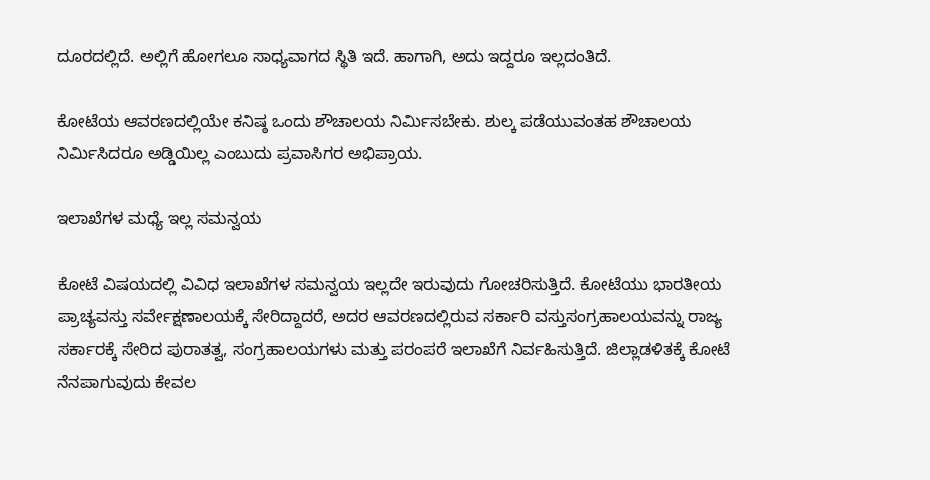ದೂರದಲ್ಲಿದೆ. ಅಲ್ಲಿಗೆ ಹೋಗಲೂ ಸಾಧ್ಯವಾಗದ ಸ್ಥಿತಿ ಇದೆ. ಹಾಗಾಗಿ, ಅದು ಇದ್ದರೂ ಇಲ್ಲದಂತಿದೆ.

ಕೋಟೆಯ ಆವರಣದಲ್ಲಿಯೇ ಕನಿಷ್ಠ ಒಂದು ಶೌಚಾಲಯ ನಿರ್ಮಿಸಬೇಕು. ಶುಲ್ಕ ಪಡೆಯುವಂತಹ ಶೌಚಾಲಯ ನಿರ್ಮಿಸಿದರೂ ಅಡ್ಡಿಯಿಲ್ಲ ಎಂಬುದು ಪ್ರವಾಸಿಗರ ಅಭಿಪ್ರಾಯ.

ಇಲಾಖೆಗಳ ಮಧ್ಯೆ ಇಲ್ಲ ಸಮನ್ವಯ

ಕೋಟೆ ವಿಷಯದಲ್ಲಿ ವಿವಿಧ ಇಲಾಖೆಗಳ ಸಮನ್ವಯ ಇಲ್ಲದೇ ಇರುವುದು ಗೋಚರಿಸುತ್ತಿದೆ. ಕೋಟೆಯು ಭಾರತೀಯ ಪ್ರಾಚ್ಯವಸ್ತು ಸರ್ವೇಕ್ಷಣಾಲಯಕ್ಕೆ ಸೇರಿದ್ದಾದರೆ, ಅದರ ಆವರಣದಲ್ಲಿರುವ ಸರ್ಕಾರಿ ವಸ್ತುಸಂಗ್ರಹಾಲಯವನ್ನು ರಾಜ್ಯ ಸರ್ಕಾರಕ್ಕೆ ಸೇರಿದ ಪುರಾತತ್ವ, ಸಂಗ್ರಹಾಲಯಗಳು ಮತ್ತು ಪರಂಪರೆ ಇಲಾಖೆಗೆ ನಿರ್ವಹಿಸುತ್ತಿದೆ. ಜಿಲ್ಲಾಡಳಿತಕ್ಕೆ ಕೋಟೆ ನೆನಪಾಗುವುದು ಕೇವಲ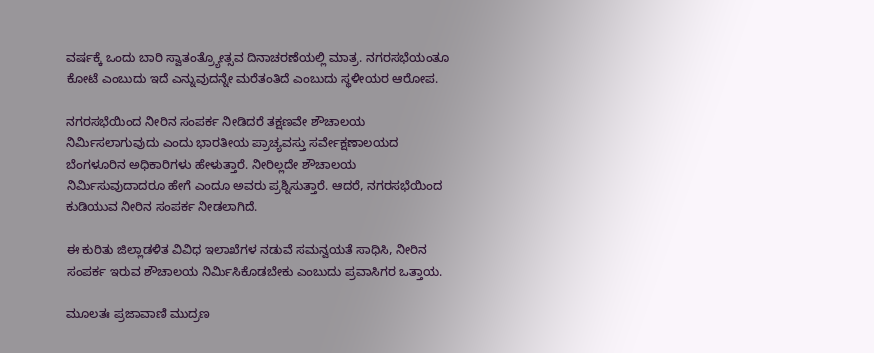ವರ್ಷಕ್ಕೆ ಒಂದು ಬಾರಿ ಸ್ವಾತಂತ್ರ್ಯೋತ್ಸವ ದಿನಾಚರಣೆಯಲ್ಲಿ ಮಾತ್ರ. ನಗರಸಭೆಯಂತೂ ಕೋಟೆ ಎಂಬುದು ಇದೆ ಎನ್ನುವುದನ್ನೇ ಮರೆತಂತಿದೆ ಎಂಬುದು ಸ್ಥಳೀಯರ ಆರೋಪ.

ನಗರಸಭೆಯಿಂದ ನೀರಿನ ಸಂಪರ್ಕ ನೀಡಿದರೆ ತಕ್ಷಣವೇ ಶೌಚಾಲಯ ನಿರ್ಮಿಸಲಾಗುವುದು ಎಂದು ಭಾರತೀಯ ಪ್ರಾಚ್ಯವಸ್ತು ಸರ್ವೇಕ್ಷಣಾಲಯದ ಬೆಂಗಳೂರಿನ ಅಧಿಕಾರಿಗಳು ಹೇಳುತ್ತಾರೆ. ನೀರಿಲ್ಲದೇ ಶೌಚಾಲಯ ನಿರ್ಮಿಸುವುದಾದರೂ ಹೇಗೆ ಎಂದೂ ಅವರು ಪ್ರಶ್ನಿಸುತ್ತಾರೆ. ಆದರೆ, ನಗರಸಭೆಯಿಂದ ಕುಡಿಯುವ ನೀರಿನ ಸಂಪರ್ಕ ನೀಡಲಾಗಿದೆ.

ಈ ಕುರಿತು ಜಿಲ್ಲಾಡಳಿತ ವಿವಿಧ ಇಲಾಖೆಗಳ ನಡುವೆ ಸಮನ್ವಯತೆ ಸಾಧಿಸಿ, ನೀರಿನ ಸಂಪರ್ಕ ಇರುವ ಶೌಚಾಲಯ ನಿರ್ಮಿಸಿಕೊಡಬೇಕು ಎಂಬುದು ಪ್ರವಾಸಿಗರ ಒತ್ತಾಯ.

ಮೂಲತಃ ಪ್ರಜಾವಾಣಿ ಮುದ್ರಣ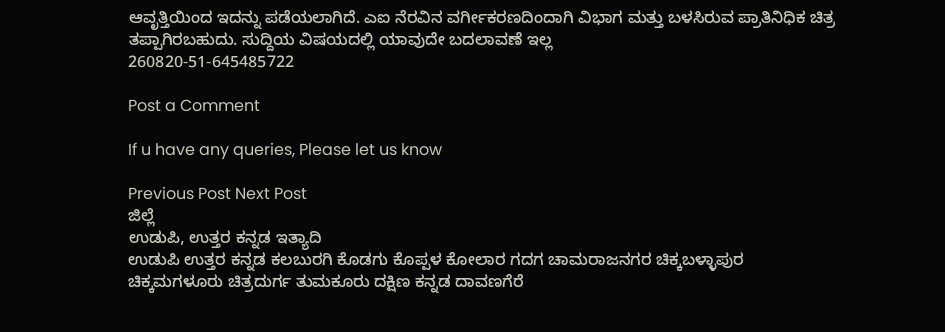ಆವೃತ್ತಿಯಿಂದ ಇದನ್ನು ಪಡೆಯಲಾಗಿದೆ. ಎಐ ನೆರವಿನ ವರ್ಗೀಕರಣದಿಂದಾಗಿ ವಿಭಾಗ ಮತ್ತು ಬಳಸಿರುವ ಪ್ರಾತಿನಿಧಿಕ ಚಿತ್ರ ತಪ್ಪಾಗಿರಬಹುದು. ಸುದ್ದಿಯ ವಿಷಯದಲ್ಲಿ ಯಾವುದೇ ಬದಲಾವಣೆ ಇಲ್ಲ
260820-51-645485722

Post a Comment

If u have any queries, Please let us know

Previous Post Next Post
ಜಿಲ್ಲೆ
ಉಡುಪಿ, ಉತ್ತರ ಕನ್ನಡ ಇತ್ಯಾದಿ
ಉಡುಪಿ ಉತ್ತರ ಕನ್ನಡ ಕಲಬುರಗಿ ಕೊಡಗು ಕೊಪ್ಪಳ ಕೋಲಾರ ಗದಗ ಚಾಮರಾಜನಗರ ಚಿಕ್ಕಬಳ್ಳಾಪುರ
ಚಿಕ್ಕಮಗಳೂರು ಚಿತ್ರದುರ್ಗ ತುಮಕೂರು ದಕ್ಷಿಣ ಕನ್ನಡ ದಾವಣಗೆರೆ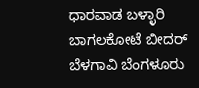ಧಾರವಾಡ ಬಳ್ಳಾರಿ ಬಾಗಲಕೋಟೆ ಬೀದರ್
ಬೆಳಗಾವಿ ಬೆಂಗಳೂರು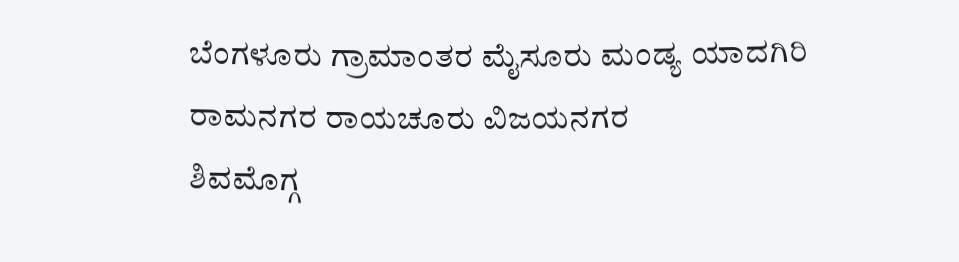ಬೆಂಗಳೂರು ಗ್ರಾಮಾಂತರ ಮೈಸೂರು ಮಂಡ್ಯ ಯಾದಗಿರಿ ರಾಮನಗರ ರಾಯಚೂರು ವಿಜಯನಗರ
ಶಿವಮೊಗ್ಗ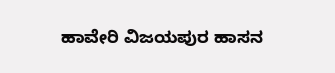ಹಾವೇರಿ ವಿಜಯಪುರ ಹಾಸನ